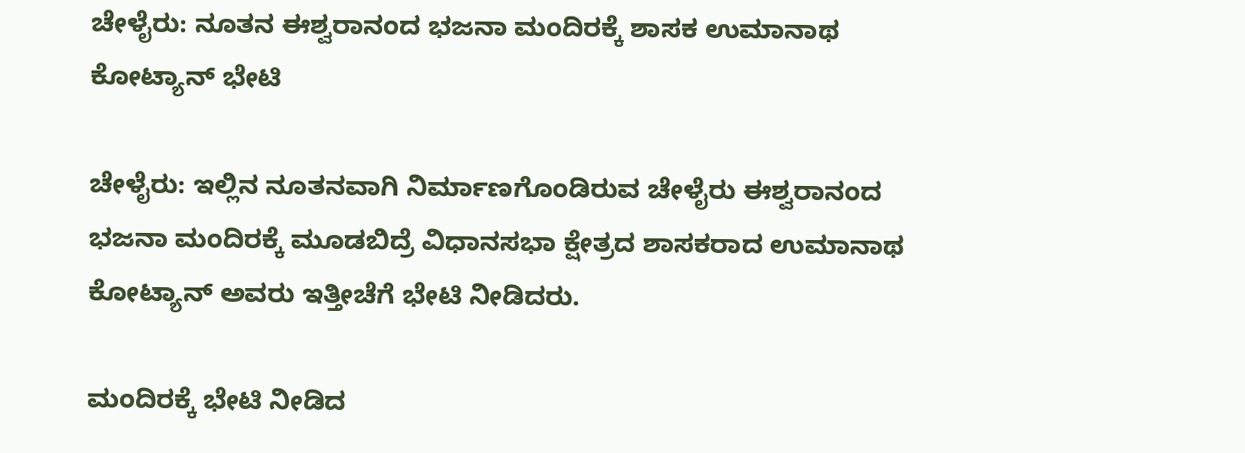ಚೇಳೈರು: ನೂತನ ಈಶ್ವರಾನಂದ ಭಜನಾ ಮಂದಿರಕ್ಕೆ ಶಾಸಕ ಉಮಾನಾಥ ಕೋಟ್ಯಾನ್ ಭೇಟಿ

ಚೇಳೈರು: ಇಲ್ಲಿನ ನೂತನವಾಗಿ ನಿರ್ಮಾಣಗೊಂಡಿರುವ ಚೇಳೈರು ಈಶ್ವರಾನಂದ ಭಜನಾ ಮಂದಿರಕ್ಕೆ ಮೂಡಬಿದ್ರೆ ವಿಧಾನಸಭಾ ಕ್ಷೇತ್ರದ ಶಾಸಕರಾದ ಉಮಾನಾಥ ಕೋಟ್ಯಾನ್ ಅವರು ಇತ್ತೀಚೆಗೆ ಭೇಟಿ ನೀಡಿದರು.

ಮಂದಿರಕ್ಕೆ ಭೇಟಿ ನೀಡಿದ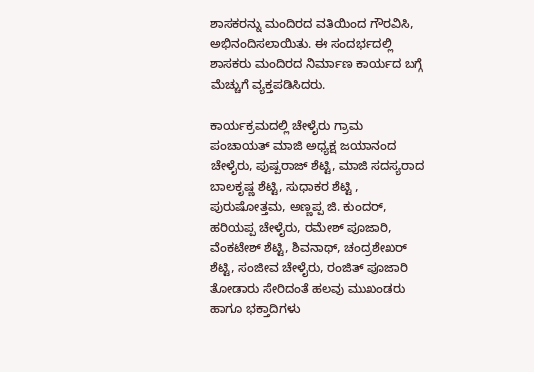ಶಾಸಕರನ್ನು ಮಂದಿರದ ವತಿಯಿಂದ ಗೌರವಿಸಿ, ಅಭಿನಂದಿಸಲಾಯಿತು. ಈ ಸಂದರ್ಭದಲ್ಲಿ ಶಾಸಕರು ಮಂದಿರದ ನಿರ್ಮಾಣ ಕಾರ್ಯದ ಬಗ್ಗೆ ಮೆಚ್ಚುಗೆ ವ್ಯಕ್ತಪಡಿಸಿದರು.

ಕಾರ್ಯಕ್ರಮದಲ್ಲಿ ಚೇಳೈರು ಗ್ರಾಮ ಪಂಚಾಯತ್ ಮಾಜಿ ಅಧ್ಯಕ್ಷ ಜಯಾನಂದ ಚೇಳೈರು, ಪುಷ್ಪರಾಜ್ ಶೆಟ್ಟಿ, ಮಾಜಿ ಸದಸ್ಯರಾದ ಬಾಲಕೃಷ್ಣ ಶೆಟ್ಟಿ, ಸುಧಾಕರ ಶೆಟ್ಟಿ , ಪುರುಷೋತ್ತಮ, ಅಣ್ಣಪ್ಪ ಜಿ. ಕುಂದರ್, ಹರಿಯಪ್ಪ ಚೇಳೈರು, ರಮೇಶ್ ಪೂಜಾರಿ, ವೆಂಕಟೇಶ್ ಶೆಟ್ಟಿ, ಶಿವನಾಥ್, ಚಂದ್ರಶೇಖರ್ ಶೆಟ್ಟಿ, ಸಂಜೀವ ಚೇಳೈರು, ರಂಜಿತ್ ಪೂಜಾರಿ ತೋಡಾರು ಸೇರಿದಂತೆ ಹಲವು ಮುಖಂಡರು ಹಾಗೂ ಭಕ್ತಾದಿಗಳು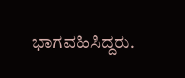ಭಾಗವಹಿಸಿದ್ದರು.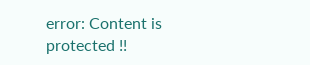error: Content is protected !!